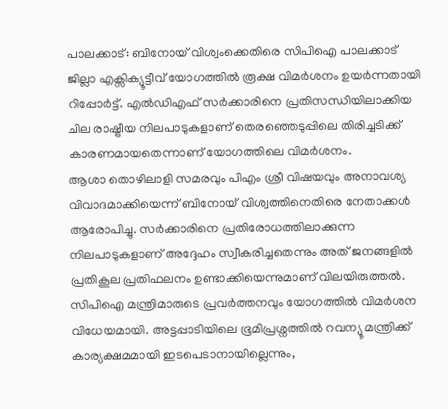പാലക്കാട്: ബിനോയ് വിശ്വംക്കെതിരെ സിപിഐ പാലക്കാട് ജില്ലാ എക്സിക്യൂട്ടീവ് യോഗത്തിൽ രൂക്ഷ വിമർശനം ഉയർന്നതായി റിപ്പോർട്ട്. എൽഡിഎഫ് സർക്കാരിനെ പ്രതിസന്ധിയിലാക്കിയ ചില രാഷ്ട്രീയ നിലപാടുകളാണ് തെരഞ്ഞെടുപ്പിലെ തിരിച്ചടിക്ക് കാരണമായതെന്നാണ് യോഗത്തിലെ വിമർശനം.
ആശാ തൊഴിലാളി സമരവും പിഎം ശ്രീ വിഷയവും അനാവശ്യ വിവാദമാക്കിയെന്ന് ബിനോയ് വിശ്വത്തിനെതിരെ നേതാക്കൾ ആരോപിച്ചു. സർക്കാരിനെ പ്രതിരോധത്തിലാക്കുന്ന നിലപാടുകളാണ് അദ്ദേഹം സ്വീകരിച്ചതെന്നും അത് ജനങ്ങളിൽ പ്രതികൂല പ്രതിഫലനം ഉണ്ടാക്കിയെന്നുമാണ് വിലയിരുത്തൽ.
സിപിഐ മന്ത്രിമാരുടെ പ്രവർത്തനവും യോഗത്തിൽ വിമർശന വിധേയമായി. അട്ടപ്പാടിയിലെ ഭൂമിപ്രശ്നത്തിൽ റവന്യൂ മന്ത്രിക്ക് കാര്യക്ഷമമായി ഇടപെടാനായില്ലെന്നും,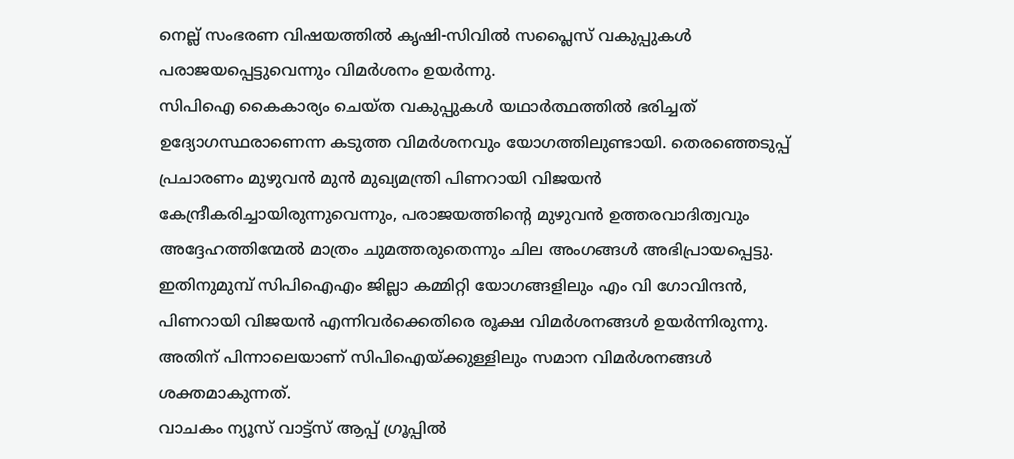നെല്ല് സംഭരണ വിഷയത്തിൽ കൃഷി-സിവിൽ സപ്ലൈസ് വകുപ്പുകൾ പരാജയപ്പെട്ടുവെന്നും വിമർശനം ഉയർന്നു.
സിപിഐ കൈകാര്യം ചെയ്ത വകുപ്പുകൾ യഥാർത്ഥത്തിൽ ഭരിച്ചത് ഉദ്യോഗസ്ഥരാണെന്ന കടുത്ത വിമർശനവും യോഗത്തിലുണ്ടായി. തെരഞ്ഞെടുപ്പ് പ്രചാരണം മുഴുവൻ മുൻ മുഖ്യമന്ത്രി പിണറായി വിജയൻ കേന്ദ്രീകരിച്ചായിരുന്നുവെന്നും, പരാജയത്തിന്റെ മുഴുവൻ ഉത്തരവാദിത്വവും അദ്ദേഹത്തിന്മേൽ മാത്രം ചുമത്തരുതെന്നും ചില അംഗങ്ങൾ അഭിപ്രായപ്പെട്ടു.
ഇതിനുമുമ്പ് സിപിഐഎം ജില്ലാ കമ്മിറ്റി യോഗങ്ങളിലും എം വി ഗോവിന്ദൻ, പിണറായി വിജയൻ എന്നിവർക്കെതിരെ രൂക്ഷ വിമർശനങ്ങൾ ഉയർന്നിരുന്നു. അതിന് പിന്നാലെയാണ് സിപിഐയ്ക്കുള്ളിലും സമാന വിമർശനങ്ങൾ ശക്തമാകുന്നത്.
വാചകം ന്യൂസ് വാട്ട്സ് ആപ്പ് ഗ്രൂപ്പിൽ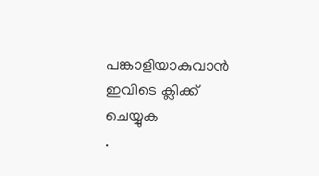പങ്കാളിയാകുവാൻ
ഇവിടെ ക്ലിക്ക് ചെയ്യുക
.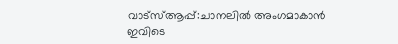വാട്സ്ആപ്പ്:ചാനലിൽ അംഗമാകാൻ ഇവിടെ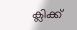ക്ലിക്ക്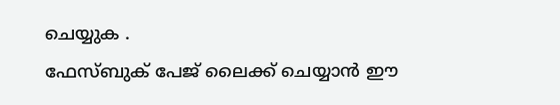ചെയ്യുക .
ഫേസ്ബുക് പേജ് ലൈക്ക് ചെയ്യാൻ ഈ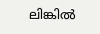ലിങ്കിൽ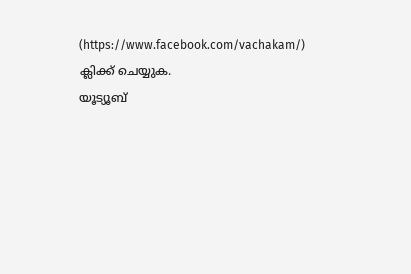(https://www.facebook.com/vachakam/) ക്ലിക്ക് ചെയ്യുക.
യൂട്യൂബ്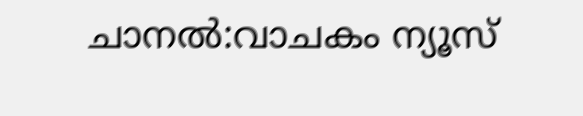ചാനൽ:വാചകം ന്യൂസ്